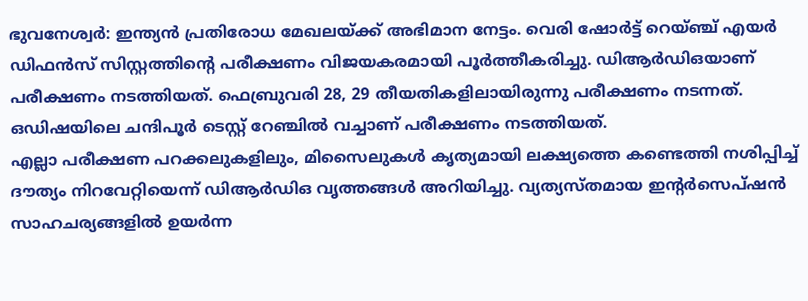ഭുവനേശ്വർ: ഇന്ത്യൻ പ്രതിരോധ മേഖലയ്ക്ക് അഭിമാന നേട്ടം. വെരി ഷോർട്ട് റെയ്ഞ്ച് എയർ ഡിഫൻസ് സിസ്റ്റത്തിന്റെ പരീക്ഷണം വിജയകരമായി പൂർത്തീകരിച്ചു. ഡിആർഡിഒയാണ് പരീക്ഷണം നടത്തിയത്. ഫെബ്രുവരി 28, 29 തീയതികളിലായിരുന്നു പരീക്ഷണം നടന്നത്. ഒഡിഷയിലെ ചന്ദിപൂർ ടെസ്റ്റ് റേഞ്ചിൽ വച്ചാണ് പരീക്ഷണം നടത്തിയത്.
എല്ലാ പരീക്ഷണ പറക്കലുകളിലും, മിസൈലുകൾ കൃത്യമായി ലക്ഷ്യത്തെ കണ്ടെത്തി നശിപ്പിച്ച് ദൗത്യം നിറവേറ്റിയെന്ന് ഡിആർഡിഒ വൃത്തങ്ങൾ അറിയിച്ചു. വ്യത്യസ്തമായ ഇന്റർസെപ്ഷൻ സാഹചര്യങ്ങളിൽ ഉയർന്ന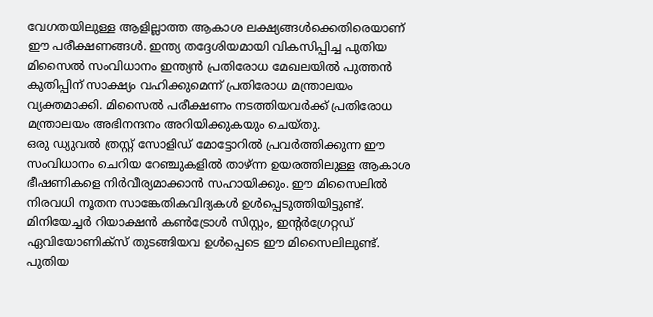വേഗതയിലുള്ള ആളില്ലാത്ത ആകാശ ലക്ഷ്യങ്ങൾക്കെതിരെയാണ് ഈ പരീക്ഷണങ്ങൾ. ഇന്ത്യ തദ്ദേശിയമായി വികസിപ്പിച്ച പുതിയ മിസൈൽ സംവിധാനം ഇന്ത്യൻ പ്രതിരോധ മേഖലയിൽ പുത്തൻ കുതിപ്പിന് സാക്ഷ്യം വഹിക്കുമെന്ന് പ്രതിരോധ മന്ത്രാലയം വ്യക്തമാക്കി. മിസൈൽ പരീക്ഷണം നടത്തിയവർക്ക് പ്രതിരോധ മന്ത്രാലയം അഭിനന്ദനം അറിയിക്കുകയും ചെയ്തു.
ഒരു ഡ്യുവൽ ത്രസ്റ്റ് സോളിഡ് മോട്ടോറിൽ പ്രവർത്തിക്കുന്ന ഈ സംവിധാനം ചെറിയ റേഞ്ചുകളിൽ താഴ്ന്ന ഉയരത്തിലുള്ള ആകാശ ഭീഷണികളെ നിർവീര്യമാക്കാൻ സഹായിക്കും. ഈ മിസൈലിൽ നിരവധി നൂതന സാങ്കേതികവിദ്യകൾ ഉൾപ്പെടുത്തിയിട്ടുണ്ട്. മിനിയേച്ചർ റിയാക്ഷൻ കൺട്രോൾ സിസ്റ്റം, ഇന്റർഗ്രേറ്റഡ് ഏവിയോണിക്സ് തുടങ്ങിയവ ഉൾപ്പെടെ ഈ മിസൈലിലുണ്ട്. പുതിയ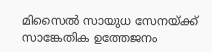മിസൈൽ സായുധ സേനയ്ക്ക് സാങ്കേതിക ഉത്തേജനം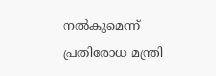നൽകുമെന്ന് പ്രതിരോധ മന്ത്രി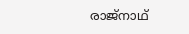രാജ്നാഥ്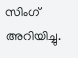സിംഗ് അറിയിച്ചു.